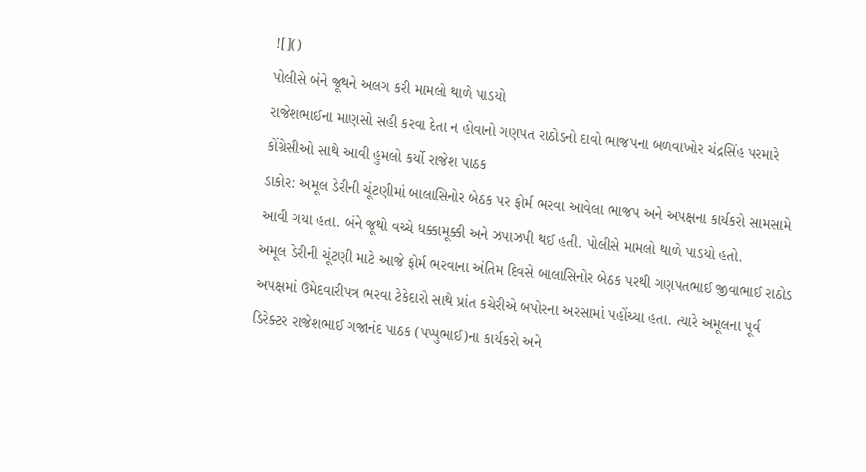![]()
પોલીસે બંને જૂથને અલગ કરી મામલો થાળે પાડયો
રાજેશભાઈના માણસો સહી કરવા દેતા ન હોવાનો ગણપત રાઠોડનો દાવો ભાજપના બળવાખોર ચંદ્રસિંહ પરમારે કોંગ્રેસીઓ સાથે આવી હુમલો કર્યો રાજેશ પાઠક
ડાકોર: અમૂલ ડેરીની ચૂંટણીમાં બાલાસિનોર બેઠક પર ફોર્મ ભરવા આવેલા ભાજપ અને અપક્ષના કાર્યકરો સામસામે આવી ગયા હતા. બંને જૂથો વચ્ચે ધક્કામૂક્કી અને ઝપાઝપી થઈ હતી. પોલીસે મામલો થાળે પાડયો હતો.
અમૂલ ડેરીની ચૂંટણી માટે આજે ફોર્મ ભરવાના અંતિમ દિવસે બાલાસિનોર બેઠક પરથી ગણપતભાઈ જીવાભાઈ રાઠોડ અપક્ષમાં ઉમેદવારીપત્ર ભરવા ટેકેદારો સાથે પ્રાંત કચેરીએ બપોરના અરસામાં પહોંચ્યા હતા. ત્યારે અમૂલના પૂર્વ ડિરેક્ટર રાજેશભાઈ ગજાનંદ પાઠક (પપ્પુભાઈ)ના કાર્યકરો અને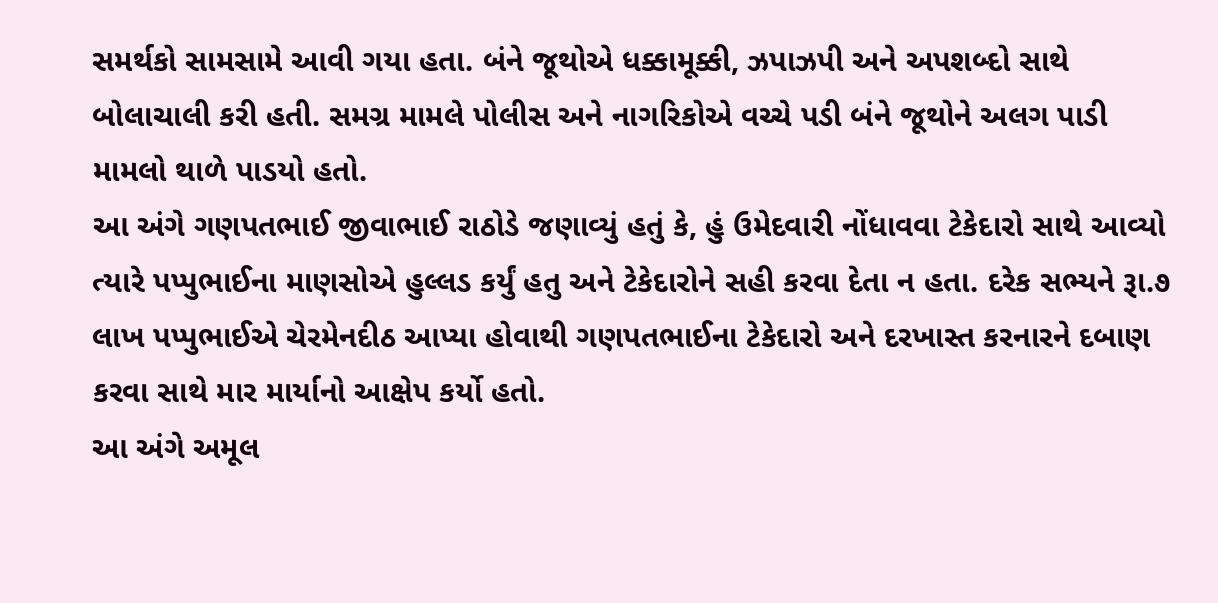સમર્થકો સામસામે આવી ગયા હતા. બંને જૂથોએ ધક્કામૂક્કી, ઝપાઝપી અને અપશબ્દો સાથે બોલાચાલી કરી હતી. સમગ્ર મામલે પોલીસ અને નાગરિકોએ વચ્ચે પડી બંને જૂથોને અલગ પાડી મામલો થાળે પાડયો હતો.
આ અંગે ગણપતભાઈ જીવાભાઈ રાઠોડે જણાવ્યું હતું કે, હું ઉમેદવારી નોંધાવવા ટેકેદારો સાથે આવ્યો ત્યારે પપ્પુભાઈના માણસોએ હુલ્લડ કર્યું હતુ અને ટેકેદારોને સહી કરવા દેતા ન હતા. દરેક સભ્યને રૂા.૭ લાખ પપ્પુભાઈએ ચેરમેનદીઠ આપ્યા હોવાથી ગણપતભાઈના ટેકેદારો અને દરખાસ્ત કરનારને દબાણ કરવા સાથે માર માર્યાનો આક્ષેપ કર્યો હતો.
આ અંગે અમૂલ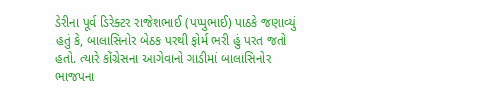ડેરીના પૂર્વ ડિરેક્ટર રાજેશભાઈ (પપ્પુભાઈ) પાઠકે જણાવ્યું હતું કે, બાલાસિનોર બેઠક પરથી ફોર્મ ભરી હું પરત જતો હતો. ત્યારે કોંગ્રેસના આગેવાનો ગાડીમાં બાલાસિનોર ભાજપના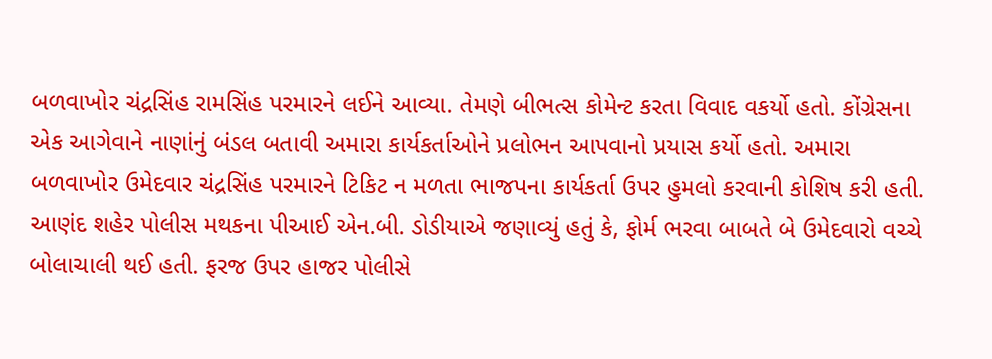બળવાખોર ચંદ્રસિંહ રામસિંહ પરમારને લઈને આવ્યા. તેમણે બીભત્સ કોમેન્ટ કરતા વિવાદ વકર્યો હતો. કોંગ્રેસના એક આગેવાને નાણાંનું બંડલ બતાવી અમારા કાર્યકર્તાઓને પ્રલોભન આપવાનો પ્રયાસ કર્યો હતો. અમારા બળવાખોર ઉમેદવાર ચંદ્રસિંહ પરમારને ટિકિટ ન મળતા ભાજપના કાર્યકર્તા ઉપર હુમલો કરવાની કોશિષ કરી હતી.
આણંદ શહેર પોલીસ મથકના પીઆઈ એન.બી. ડોડીયાએ જણાવ્યું હતું કે, ફોર્મ ભરવા બાબતે બે ઉમેદવારો વચ્ચે બોલાચાલી થઈ હતી. ફરજ ઉપર હાજર પોલીસે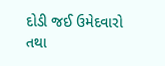દોડી જઈ ઉમેદવારો તથા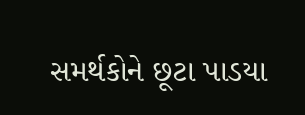સમર્થકોને છૂટા પાડયા